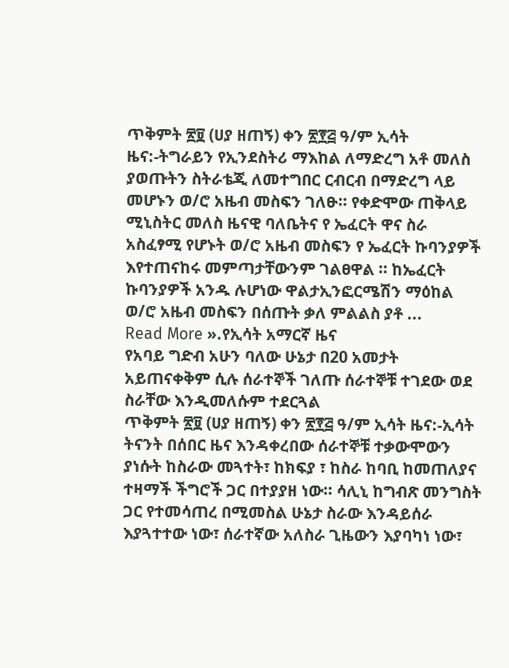ጥቅምት ፳፱ (ሀያ ዘጠኝ) ቀን ፳፻፭ ዓ/ም ኢሳት ዜና:-ትግራይን የኢንደስትሪ ማእከል ለማድረግ አቶ መለስ ያወጡትን ስትራቴጂ ለመተግበር ርብርብ በማድረግ ላይ መሆኑን ወ/ሮ አዜብ መስፍን ገለፁ። የቀድሞው ጠቅላይ ሚኒስትር መለስ ዜናዊ ባለቤትና የ ኤፈርት ዋና ስራ አስፈፃሚ የሆኑት ወ/ሮ አዜብ መስፍን የ ኤፈርት ኩባንያዎች እየተጠናከሩ መምጣታቸውንም ገልፀዋል ። ከኤፈርት ኩባንያዎች አንዱ ሉሆነው ዋልታኢንፎርሜሽን ማዕከል ወ/ሮ አዜብ መስፍን በሰጡት ቃለ ምልልስ ያቶ ...
Read More ».የኢሳት አማርኛ ዜና
የአባይ ግድብ አሁን ባለው ሁኔታ በ20 አመታት አይጠናቀቅም ሲሉ ሰራተኞች ገለጡ ሰራተኞቹ ተገደው ወደ ስራቸው እንዲመለሱም ተደርጓል
ጥቅምት ፳፱ (ሀያ ዘጠኝ) ቀን ፳፻፭ ዓ/ም ኢሳት ዜና:-ኢሳት ትናንት በሰበር ዜና እንዳቀረበው ሰራተኞቹ ተቃውሞውን ያነሱት ከስራው መጓተት፣ ከክፍያ ፣ ከስራ ከባቢ ከመጠለያና ተዛማች ችግሮች ጋር በተያያዘ ነው። ሳሊኒ ከግብጽ መንግስት ጋር የተመሳጠረ በሚመስል ሁኔታ ስራው እንዳይሰራ እያጓተተው ነው፣ ሰራተኛው አለስራ ጊዜውን እያባካነ ነው፣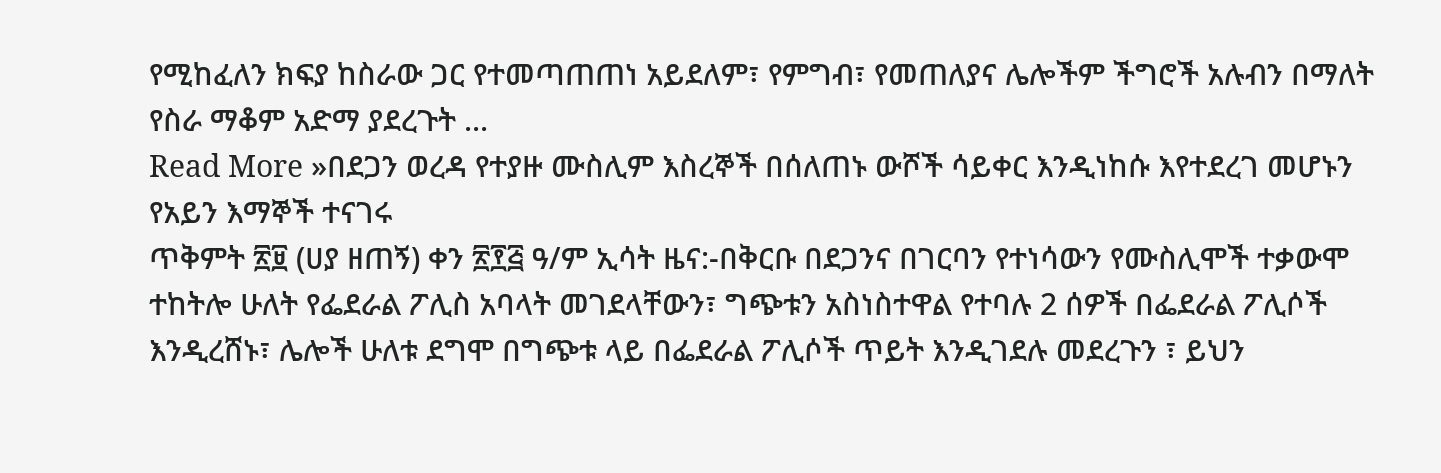የሚከፈለን ክፍያ ከስራው ጋር የተመጣጠጠነ አይደለም፣ የምግብ፣ የመጠለያና ሌሎችም ችግሮች አሉብን በማለት የስራ ማቆም አድማ ያደረጉት ...
Read More »በደጋን ወረዳ የተያዙ ሙስሊም እስረኞች በሰለጠኑ ውሾች ሳይቀር እንዲነከሱ እየተደረገ መሆኑን የአይን እማኞች ተናገሩ
ጥቅምት ፳፱ (ሀያ ዘጠኝ) ቀን ፳፻፭ ዓ/ም ኢሳት ዜና:-በቅርቡ በደጋንና በገርባን የተነሳውን የሙስሊሞች ተቃውሞ ተከትሎ ሁለት የፌደራል ፖሊስ አባላት መገደላቸውን፣ ግጭቱን አስነስተዋል የተባሉ 2 ሰዎች በፌደራል ፖሊሶች እንዲረሸኑ፣ ሌሎች ሁለቱ ደግሞ በግጭቱ ላይ በፌደራል ፖሊሶች ጥይት እንዲገደሉ መደረጉን ፣ ይህን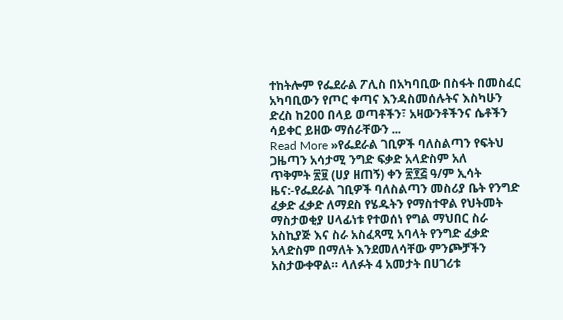ተከትሎም የፌደራል ፖሊስ በአካባቢው በስፋት በመስፈር አካባቢውን የጦር ቀጣና እንዳስመሰሉትና እስካሁን ድረስ ከ200 በላይ ወጣቶችን፣ አዛውንቶችንና ሴቶችን ሳይቀር ይዘው ማሰራቸውን ...
Read More »የፌደራል ገቢዎች ባለስልጣን የፍትህ ጋዜጣን አሳታሚ ንግድ ፍቃድ አላድስም አለ
ጥቅምት ፳፱ (ሀያ ዘጠኝ) ቀን ፳፻፭ ዓ/ም ኢሳት ዜና:-የፌደራል ገቢዎች ባለስልጣን መስሪያ ቤት የንግድ ፈቃድ ፈቃድ ለማደስ የሄዱትን የማስተዋል የህትመት ማስታወቂያ ሀላፊነቱ የተወሰነ የግል ማህበር ስራ አስኪያጅ እና ስራ አስፈጻሚ አባላት የንግድ ፈቃድ አላድስም በማለት እንደመለሳቸው ምንጮቻችን አስታውቀዋል። ላለፉት 4 አመታት በሀገሪቱ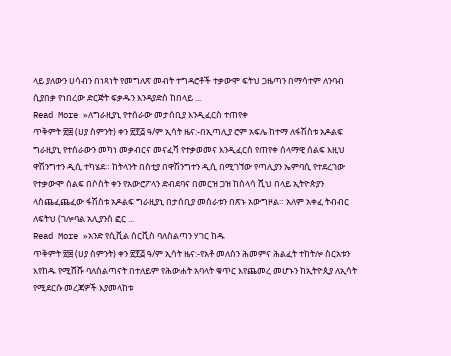ላይ ያለውን ሀሳብን በነጻነት የመግለጽ መብት ተግዳሮቶች ተቃውሞ ፍትህ ጋዜጣን በማሳተም ለንባብ ሲያበቃ የነበረው ድርጅት ፍቃዱን እንዳያድስ ከበላይ ...
Read More »ለግራዚያኒ የተሰራው መታሰቢያ እንዲፈርስ ተጠየቀ
ጥቅምት ፳፰ (ሀያ ስምንት) ቀን ፳፻፭ ዓ/ም ኢሳት ዜና:-በኢጣሊያ ሮም አፍሌ ከተማ ለፋሽስቱ አዶልፍ ግራዚያኒ የተሰራውን መካነ መቃብርና መናፈሻ የተቃወመና እንዲፈርስ የጠየቀ ሰላማዊ ሰልፍ እዚህ ዋሽንግተን ዲሲ ተካሄደ። ከትላንት በስቲያ በዋሽንግተን ዲሲ በሚገኘው የጣሊያን ኤምባሲ የተደረገው የተቃውሞ ሰልፍ በሶስት ቀን የአውሮፖላን ድብደባና በመርዝ ጋዝ ከሰላሳ ሺህ በላይ ኢትዮጵያን ላስጨፈጨፈው ፋሽስቱ አዶልፍ ግራዚያኒ በታሰቢያ መሰራቱን በጽኑ አውግዞል። አለም አቀፈ ትብብር ለፍትህ (ገሎባል አሊያንስ ፎር ...
Read More »አንድ የሲቪል ሰርቪስ ባለስልጣን ሃገር ከዱ
ጥቅምት ፳፰ (ሀያ ስምንት) ቀን ፳፻፭ ዓ/ም ኢሳት ዜና:-የአቶ መለስን ሕመምና ሕልፈት ተከትሎ ስርአቱን እየከዱ የሚሸሹ ባለስልጣናት በተለይም የሕውሐት አባላት ቁጥር እየጨመረ መሆኑን ከኢትዮጲያ ለኢሳት የሚደርሱ መረጃዎች እያመላከቱ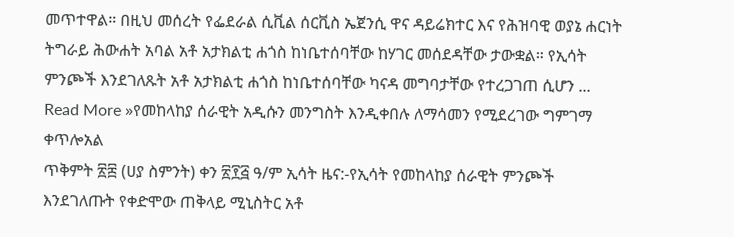መጥተዋል። በዚህ መሰረት የፌደራል ሲቪል ሰርቪስ ኤጀንሲ ዋና ዳይሬክተር እና የሕዝባዊ ወያኔ ሐርነት ትግራይ ሕውሐት አባል አቶ አታክልቲ ሐጎስ ከነቤተሰባቸው ከሃገር መሰደዳቸው ታውቋል። የኢሳት ምንጮች እንደገለጹት አቶ አታክልቲ ሐጎስ ከነቤተሰባቸው ካናዳ መግባታቸው የተረጋገጠ ሲሆን ...
Read More »የመከላከያ ሰራዊት አዲሱን መንግስት እንዲቀበሉ ለማሳመን የሚደረገው ግምገማ ቀጥሎአል
ጥቅምት ፳፰ (ሀያ ስምንት) ቀን ፳፻፭ ዓ/ም ኢሳት ዜና:-የኢሳት የመከላከያ ሰራዊት ምንጮች እንደገለጡት የቀድሞው ጠቅላይ ሚኒስትር አቶ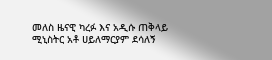መለስ ዜናዊ ካረፉ እና አዲሱ ጠቅላይ ሚኒስትር አቶ ሀይለማርያም ደሳለኝ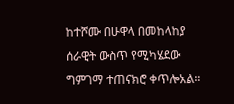ከተሾሙ በሁዋላ በመከላከያ ሰራዊት ውስጥ የሚካሄደው ግምገማ ተጠናክሮ ቀጥሎአል።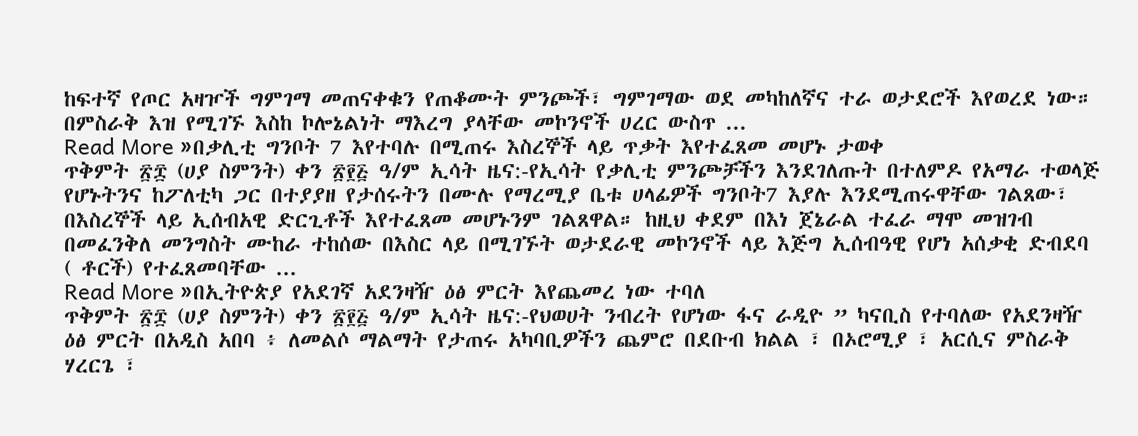ከፍተኛ የጦር አዛዦች ግምገማ መጠናቀቁን የጠቆሙት ምንጮች፣ ግምገማው ወደ መካከለኛና ተራ ወታደሮች እየወረደ ነው። በምስራቅ እዝ የሚገኙ እስከ ኮሎኔልነት ማእረግ ያላቸው መኮንኖች ሀረር ውስጥ ...
Read More »በቃሊቲ ግንቦት 7 እየተባሉ በሚጠሩ እስረኞች ላይ ጥቃት እየተፈጸመ መሆኑ ታወቀ
ጥቅምት ፳፰ (ሀያ ስምንት) ቀን ፳፻፭ ዓ/ም ኢሳት ዜና:-የኢሳት የቃሊቲ ምንጮቻችን እንደገለጡት በተለምዶ የአማራ ተወላጅ የሆኑትንና ከፖለቲካ ጋር በተያያዘ የታሰሩትን በሙሉ የማረሚያ ቤቱ ሀላፊዎች ግንቦት7 እያሉ እንደሚጠሩዋቸው ገልጸው፣ በእስረኞች ላይ ኢሰብአዊ ድርጊቶች እየተፈጸመ መሆኑንም ገልጸዋል። ከዚህ ቀደም በእነ ጀኔራል ተፈራ ማሞ መዝገብ በመፈንቅለ መንግስት ሙከራ ተከሰው በእስር ላይ በሚገኙት ወታደራዊ መኮንኖች ላይ እጅግ ኢሰብዓዊ የሆነ አሰቃቂ ድብደባ ( ቶርች) የተፈጸመባቸው ...
Read More »በኢትዮጵያ የአደገኛ አደንዛዥ ዕፅ ምርት እየጨመረ ነው ተባለ
ጥቅምት ፳፰ (ሀያ ስምንት) ቀን ፳፻፭ ዓ/ም ኢሳት ዜና:-የህወሀት ንብረት የሆነው ፋና ራዲዮ ” ካናቢስ የተባለው የአደንዛዥ ዕፅ ምርት በአዲስ አበባ ፥ ለመልሶ ማልማት የታጠሩ አካባቢዎችን ጨምሮ በደቡብ ክልል ፣ በኦሮሚያ ፣ አርሲና ምስራቅ ሃረርጌ ፣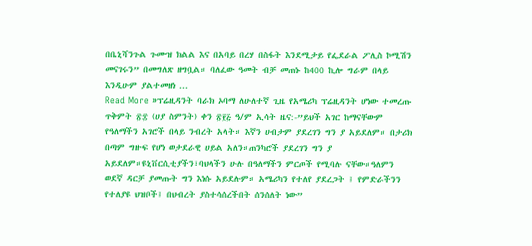በቤኒሻንጉል ጉሙዝ ክልል እና በአባይ በረሃ በስፋት እንደሚታይ የፌደራል ፖሊስ ኮሚሽን መናገሩን” በመግለጽ ዘግቧል። ባለፈው ዓመት ብቻ መጠኑ ከ400 ኪሎ ግራም በላይ እንዲሁም ያልተመዘነ ...
Read More »ፕሬዚዳንት ባራክ ኦባማ ለሁለተኛ ጊዜ የአሜሪካ ፕሬዚዳንት ሆነው ተመረጡ
ጥቅምት ፳፰ (ሀያ ስምንት) ቀን ፳፻፭ ዓ/ም ኢሳት ዜና:-”ይህች አገር ከማናቸውም የዓለማችን አገሮች በላይ ንብረት አላት። እኛን ሀብታም ያደረገን ግን ያ አይደለም። በታሪክ በጣም ግዙፍ የሆነ ወታደራዊ ሀይል አለን።ጠንካሮች ያደረገን ግን ያ አይደለም።ዩኒቨርሲቲያችን፣ባህላችን ሁሉ በዓለማችን ምርጦች የሚባሉ ናቸው።ዓለምን ወደኛ ዳርቻ ያመጡት ግን እነሱ አይደሉም። አሜሪካን የተለየ ያደረጋት ፤ የምድራችንን የተለያዩ ህዝቦች፤ በህብረት ያስተሳሰረችበት ሰንሰለት ነው”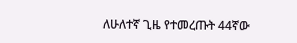ለሁለተኛ ጊዜ የተመረጡት 44ኛው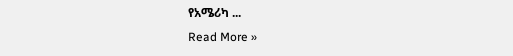የአሜሪካ ...
Read More »